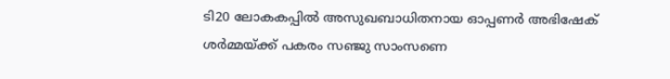ടി20 ലോകകപ്പില്‍ അസുഖബാധിതനായ ഓപ്പണര്‍ അഭിഷേക് ശര്‍മ്മയ്ക്ക് പകരം സഞ്ജു സാംസണെ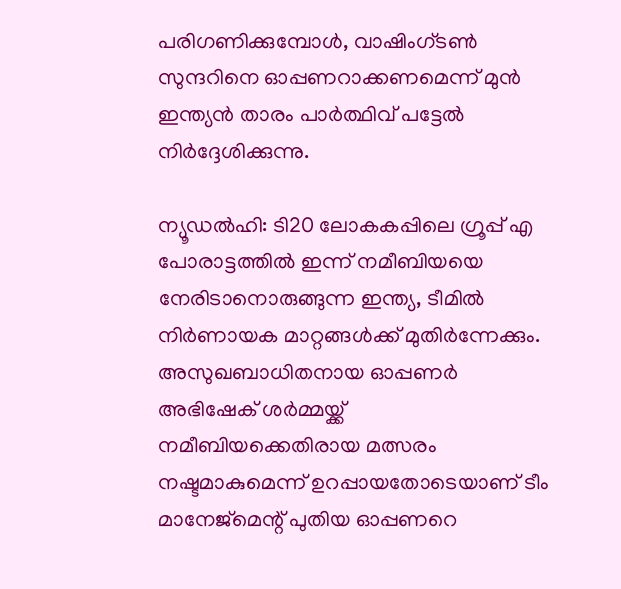പരിഗണിക്കുമ്പോള്‍, വാഷിംഗ്ടണ്‍ സുന്ദറിനെ ഓപ്പണറാക്കണമെന്ന് മുന്‍ ഇന്ത്യന്‍ താരം പാര്‍ത്ഥിവ് പട്ടേല്‍ നിര്‍ദ്ദേശിക്കുന്നു.

ന്യൂഡല്‍ഹി: ടി20 ലോകകപ്പിലെ ഗ്രൂപ്പ് എ പോരാട്ടത്തില്‍ ഇന്ന് നമീബിയയെ നേരിടാനൊരുങ്ങുന്ന ഇന്ത്യ, ടീമില്‍ നിര്‍ണായക മാറ്റങ്ങള്‍ക്ക് മുതിര്‍ന്നേക്കും. അസുഖബാധിതനായ ഓപ്പണര്‍ അഭിഷേക് ശര്‍മ്മയ്ക്ക് നമീബിയക്കെതിരായ മത്സരം നഷ്ടമാകുമെന്ന് ഉറപ്പായതോടെയാണ് ടീം മാനേജ്മെന്റ് പുതിയ ഓപ്പണറെ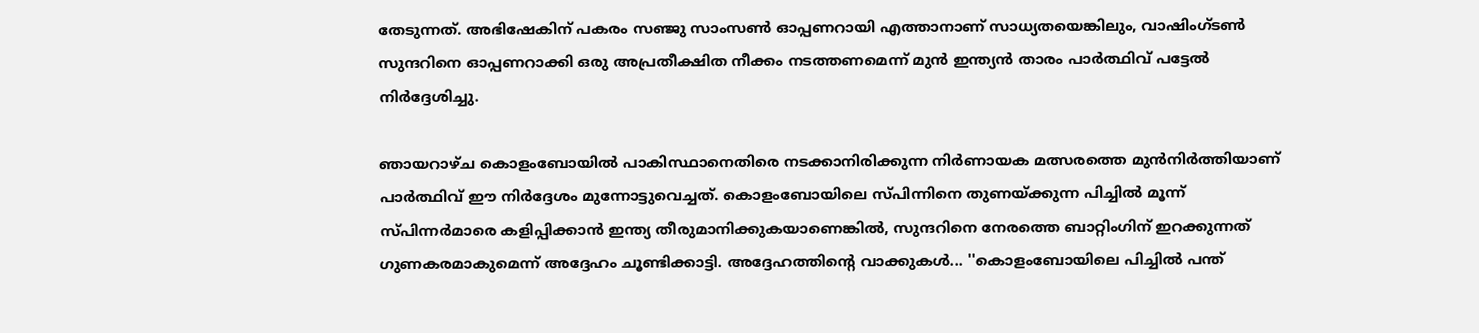തേടുന്നത്. അഭിഷേകിന് പകരം സഞ്ജു സാംസണ്‍ ഓപ്പണറായി എത്താനാണ് സാധ്യതയെങ്കിലും, വാഷിംഗ്ടണ്‍ സുന്ദറിനെ ഓപ്പണറാക്കി ഒരു അപ്രതീക്ഷിത നീക്കം നടത്തണമെന്ന് മുന്‍ ഇന്ത്യന്‍ താരം പാര്‍ത്ഥിവ് പട്ടേല്‍ നിര്‍ദ്ദേശിച്ചു.

ഞായറാഴ്ച കൊളംബോയില്‍ പാകിസ്ഥാനെതിരെ നടക്കാനിരിക്കുന്ന നിര്‍ണായക മത്സരത്തെ മുന്‍നിര്‍ത്തിയാണ് പാര്‍ത്ഥിവ് ഈ നിര്‍ദ്ദേശം മുന്നോട്ടുവെച്ചത്. കൊളംബോയിലെ സ്പിന്നിനെ തുണയ്ക്കുന്ന പിച്ചില്‍ മൂന്ന് സ്പിന്നര്‍മാരെ കളിപ്പിക്കാന്‍ ഇന്ത്യ തീരുമാനിക്കുകയാണെങ്കില്‍, സുന്ദറിനെ നേരത്തെ ബാറ്റിംഗിന് ഇറക്കുന്നത് ഗുണകരമാകുമെന്ന് അദ്ദേഹം ചൂണ്ടിക്കാട്ടി. അദ്ദേഹത്തിന്റെ വാക്കുകള്‍... ''കൊളംബോയിലെ പിച്ചില്‍ പന്ത്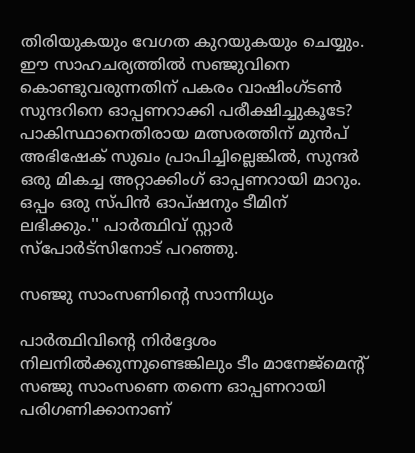തിരിയുകയും വേഗത കുറയുകയും ചെയ്യും. ഈ സാഹചര്യത്തില്‍ സഞ്ജുവിനെ കൊണ്ടുവരുന്നതിന് പകരം വാഷിംഗ്ടണ്‍ സുന്ദറിനെ ഓപ്പണറാക്കി പരീക്ഷിച്ചുകൂടേ? പാകിസ്ഥാനെതിരായ മത്സരത്തിന് മുന്‍പ് അഭിഷേക് സുഖം പ്രാപിച്ചില്ലെങ്കില്‍, സുന്ദര്‍ ഒരു മികച്ച അറ്റാക്കിംഗ് ഓപ്പണറായി മാറും. ഒപ്പം ഒരു സ്പിന്‍ ഓപ്ഷനും ടീമിന് ലഭിക്കും.'' പാര്‍ത്ഥിവ് സ്റ്റാര്‍ സ്‌പോര്‍ട്‌സിനോട് പറഞ്ഞു.

സഞ്ജു സാംസണിന്റെ സാന്നിധ്യം

പാര്‍ത്ഥിവിന്റെ നിര്‍ദ്ദേശം നിലനില്‍ക്കുന്നുണ്ടെങ്കിലും ടീം മാനേജ്മെന്റ് സഞ്ജു സാംസണെ തന്നെ ഓപ്പണറായി പരിഗണിക്കാനാണ്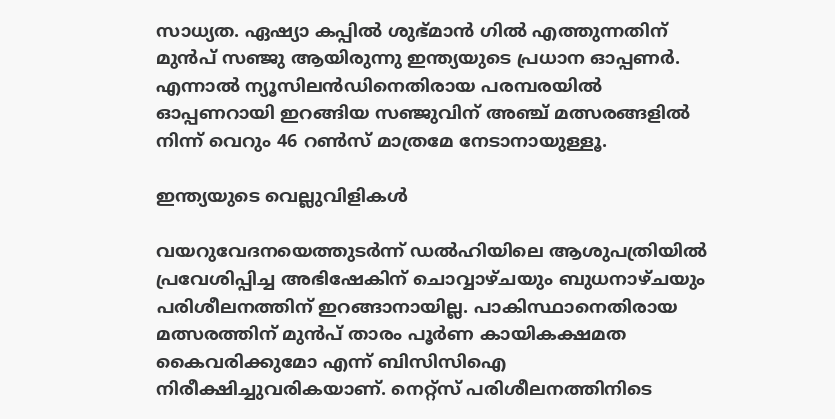സാധ്യത. ഏഷ്യാ കപ്പില്‍ ശുഭ്മാന്‍ ഗില്‍ എത്തുന്നതിന് മുന്‍പ് സഞ്ജു ആയിരുന്നു ഇന്ത്യയുടെ പ്രധാന ഓപ്പണര്‍. എന്നാല്‍ ന്യൂസിലന്‍ഡിനെതിരായ പരമ്പരയില്‍ ഓപ്പണറായി ഇറങ്ങിയ സഞ്ജുവിന് അഞ്ച് മത്സരങ്ങളില്‍ നിന്ന് വെറും 46 റണ്‍സ് മാത്രമേ നേടാനായുള്ളൂ.

ഇന്ത്യയുടെ വെല്ലുവിളികള്‍

വയറുവേദനയെത്തുടര്‍ന്ന് ഡല്‍ഹിയിലെ ആശുപത്രിയില്‍ പ്രവേശിപ്പിച്ച അഭിഷേകിന് ചൊവ്വാഴ്ചയും ബുധനാഴ്ചയും പരിശീലനത്തിന് ഇറങ്ങാനായില്ല. പാകിസ്ഥാനെതിരായ മത്സരത്തിന് മുന്‍പ് താരം പൂര്‍ണ കായികക്ഷമത കൈവരിക്കുമോ എന്ന് ബിസിസിഐ നിരീക്ഷിച്ചുവരികയാണ്. നെറ്റ്‌സ് പരിശീലനത്തിനിടെ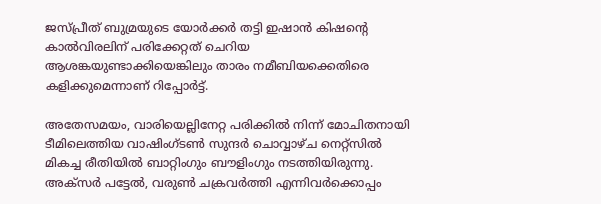ജസ്പ്രീത് ബുമ്രയുടെ യോര്‍ക്കര്‍ തട്ടി ഇഷാന്‍ കിഷന്റെ കാല്‍വിരലിന് പരിക്കേറ്റത് ചെറിയ ആശങ്കയുണ്ടാക്കിയെങ്കിലും താരം നമീബിയക്കെതിരെ കളിക്കുമെന്നാണ് റിപ്പോര്‍ട്ട്.

അതേസമയം, വാരിയെല്ലിനേറ്റ പരിക്കില്‍ നിന്ന് മോചിതനായി ടീമിലെത്തിയ വാഷിംഗ്ടണ്‍ സുന്ദര്‍ ചൊവ്വാഴ്ച നെറ്റ്സില്‍ മികച്ച രീതിയില്‍ ബാറ്റിംഗും ബൗളിംഗും നടത്തിയിരുന്നു. അക്‌സര്‍ പട്ടേല്‍, വരുണ്‍ ചക്രവര്‍ത്തി എന്നിവര്‍ക്കൊപ്പം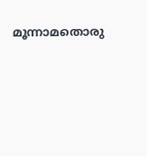മൂന്നാമതൊരു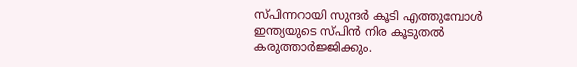സ്പിന്നറായി സുന്ദര്‍ കൂടി എത്തുമ്പോള്‍ ഇന്ത്യയുടെ സ്പിന്‍ നിര കൂടുതല്‍ കരുത്താര്‍ജ്ജിക്കും.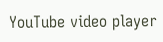YouTube video player